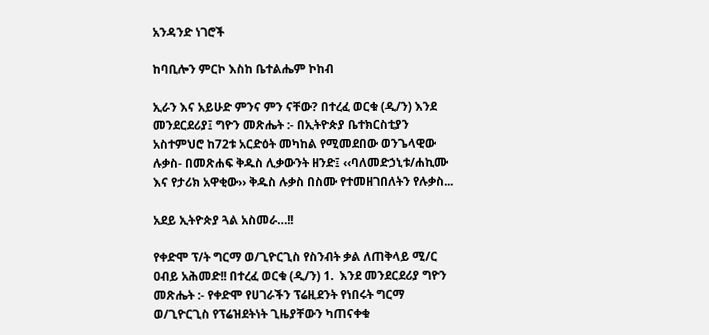አንዳንድ ነገሮች

ከባቢሎን ምርኮ እስከ ቤተልሔም ኮከብ

ኢራን እና አይሁድ ምንና ምን ናቸው? በተረፈ ወርቁ (ዲ/ን) እንደ መንደርደሪያ፤ ግዮን መጽሔት :- በኢትዮጵያ ቤተክርስቲያን አስተምህሮ ከ72ቱ አርድዕት መካከል የሚመደበው ወንጌላዊው ሉቃስ- በመጽሐፍ ቅዱስ ሊቃውንት ዘንድ፤ ‹‹ባለመድኃኒቱ/ሐኪሙ እና የታሪክ አዋቂው›› ቅዱስ ሉቃስ በስሙ የተመዘገበለትን የሉቃስ...

አደይ ኢትዮጵያ ጓል አስመራ…!!

የቀድሞ ፕ/ት ግርማ ወ/ጊዮርጊስ የስንብት ቃል ለጠቅላይ ሚ/ር ዐብይ አሕመድ!! በተረፈ ወርቁ (ዲ/ን) 1.  እንደ መንደርደሪያ ግዮን መጽሔት :- የቀድሞ የሀገራችን ፕሬዚደንት የነበሩት ግርማ ወ/ጊዮርጊስ የፕሬዝደትነት ጊዜያቸውን ካጠናቀቁ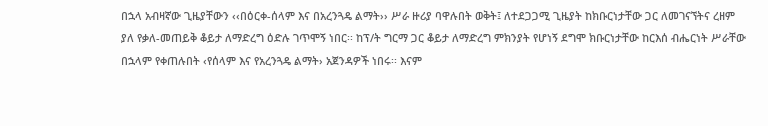በኋላ አብዛኛው ጊዜያቸውን ‹‹በዕርቀ-ሰላም እና በአረንጓዴ ልማት›› ሥራ ዙሪያ ባዋሉበት ወቅት፤ ለተደጋጋሚ ጊዜያት ከክቡርነታቸው ጋር ለመገናኘትና ረዘም ያለ የቃለ-መጠይቅ ቆይታ ለማድረግ ዕድሉ ገጥሞኝ ነበር፡፡ ከፕ/ት ግርማ ጋር ቆይታ ለማድረግ ምክንያት የሆነኝ ደግሞ ክቡርነታቸው ከርእሰ ብሔርነት ሥራቸው በኋላም የቀጠሉበት ‹የሰላም እና የአረንጓዴ ልማት› አጀንዳዎች ነበሩ፡፡ እናም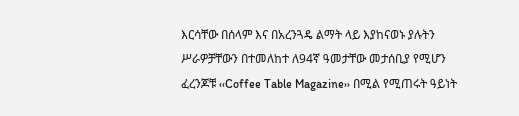እርሳቸው በሰላም እና በአረንጓዴ ልማት ላይ እያከናወኑ ያሉትን ሥራዎቻቸውን በተመለከተ ለ94ኛ ዓመታቸው መታሰቢያ የሚሆን ፈረንጆቹ ‹‹Coffee Table Magazine›› በሚል የሚጠሩት ዓይነት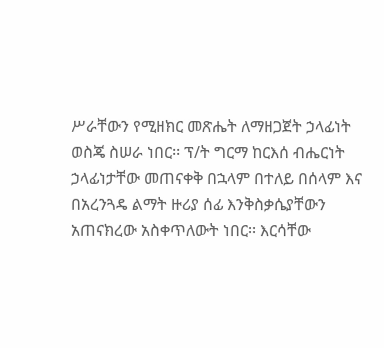ሥራቸውን የሚዘክር መጽሔት ለማዘጋጀት ኃላፊነት ወስጄ ስሠራ ነበር፡፡ ፕ/ት ግርማ ከርእሰ ብሔርነት ኃላፊነታቸው መጠናቀቅ በኋላም በተለይ በሰላም እና በአረንጓዴ ልማት ዙሪያ ሰፊ እንቅስቃሴያቸውን አጠናክረው አስቀጥለውት ነበር፡፡ እርሳቸው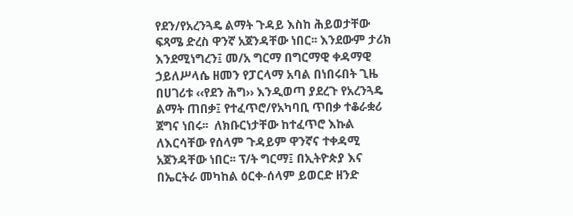የደን/የአረንጓዴ ልማት ጉዳይ እስከ ሕይወታቸው ፍጻሜ ድረስ ዋንኛ አጀንዳቸው ነበር፡፡ እንደውም ታሪክ እንደሚነግረን፤ መ/አ ግርማ በግርማዊ ቀዳማዊ ኃይለሥላሴ ዘመን የፓርላማ አባል በነበሩበት ጊዜ በሀገሪቱ ‹‹የደን ሕግ›› እንዲወጣ ያደረጉ የአረንጓዴ ልማት ጠበቃ፤ የተፈጥሮ/የአካባቢ ጥበቃ ተቆራቋሪ ጀግና ነበሩ፡፡  ለክቡርነታቸው ከተፈጥሮ እኩል ለእርሳቸው የሰላም ጉዳይም ዋንኛና ተቀዳሚ አጀንዳቸው ነበር፡፡ ፕ/ት ግርማ፤ በኢትዮጵያ እና በኤርትራ መካከል ዕርቀ-ሰላም ይወርድ ዘንድ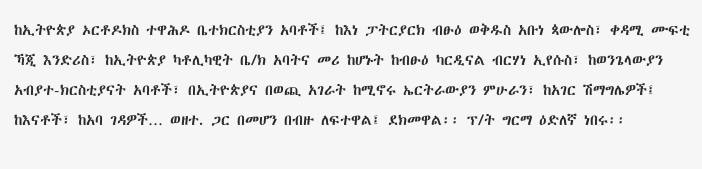ከኢትዮጵያ ኦርቶዶክስ ተዋሕዶ ቤተክርስቲያን አባቶች፤ ከእነ ፓትርያርክ ብፁዕ ወቅዱስ አቡነ ጳውሎስ፣ ቀዳሚ ሙፍቲ ኻጂ እንድሪስ፣ ከኢትዮጵያ ካቶሊካዊት ቤ/ክ አባትና መሪ ከሆኑት ከብፁዕ ካርዲናል ብርሃነ ኢየሱስ፣ ከወንጌላውያን አብያተ-ክርስቲያናት አባቶች፣ በኢትዮጵያና በወጪ አገራት ከሚኖሩ ኤርትራውያን ምሁራን፣ ከአገር ሽማግሌዎች፤ ከእናቶች፣ ከአባ ገዳዎች… ወዘተ. ጋር በመሆን በብዙ ለፍተዋል፤ ደክመዋል፡፡ ፕ/ት ግርማ ዕድለኛ ነበሩ፡፡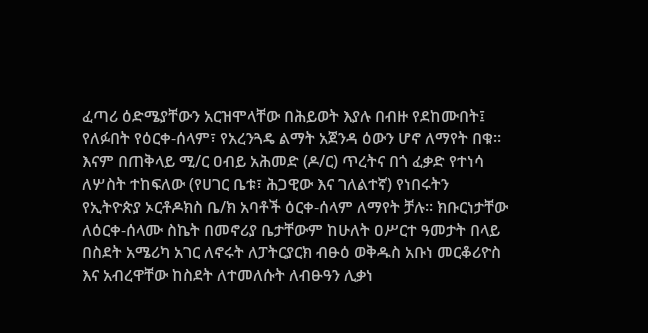ፈጣሪ ዕድሜያቸውን አርዝሞላቸው በሕይወት እያሉ በብዙ የደከሙበት፤ የለፉበት የዕርቀ-ሰላም፣ የአረንጓዴ ልማት አጀንዳ ዕውን ሆኖ ለማየት በቁ፡፡ እናም በጠቅላይ ሚ/ር ዐብይ አሕመድ (ዶ/ር) ጥረትና በጎ ፈቃድ የተነሳ ለሦስት ተከፍለው (የሀገር ቤቱ፣ ሕጋዊው እና ገለልተኛ) የነበሩትን የኢትዮጵያ ኦርቶዶክስ ቤ/ክ አባቶች ዕርቀ-ሰላም ለማየት ቻሉ፡፡ ክቡርነታቸው ለዕርቀ-ሰላሙ ስኬት በመኖሪያ ቤታቸውም ከሁለት ዐሥርተ ዓመታት በላይ በስደት አሜሪካ አገር ለኖሩት ለፓትርያርክ ብፁዕ ወቅዱስ አቡነ መርቆሪዮስ እና አብረዋቸው ከስደት ለተመለሱት ለብፁዓን ሊቃነ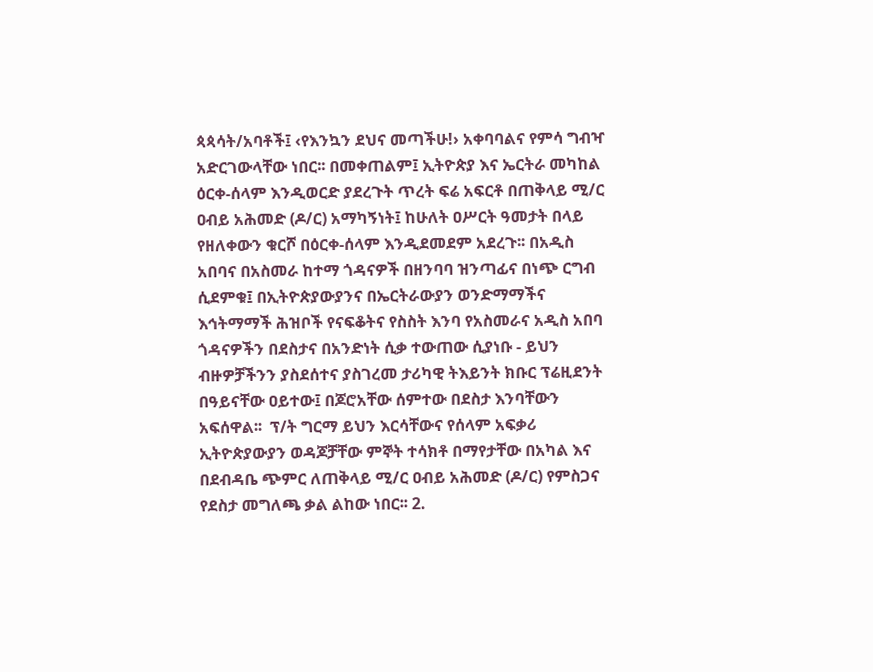ጳጳሳት/አባቶች፤ ‹የእንኳን ደህና መጣችሁ!› አቀባባልና የምሳ ግብዣ አድርገውላቸው ነበር፡፡ በመቀጠልም፤ ኢትዮጵያ እና ኤርትራ መካከል ዕርቀ-ሰላም እንዲወርድ ያደረጉት ጥረት ፍሬ አፍርቶ በጠቅላይ ሚ/ር ዐብይ አሕመድ (ዶ/ር) አማካኝነት፤ ከሁለት ዐሥርት ዓመታት በላይ የዘለቀውን ቁርሾ በዕርቀ-ሰላም እንዲደመደም አደረጉ፡፡ በአዲስ አበባና በአስመራ ከተማ ጎዳናዎች በዘንባባ ዝንጣፊና በነጭ ርግብ ሲደምቁ፤ በኢትዮጵያውያንና በኤርትራውያን ወንድማማችና እኅትማማች ሕዝቦች የናፍቆትና የስስት እንባ የአስመራና አዲስ አበባ ጎዳናዎችን በደስታና በአንድነት ሲቃ ተውጠው ሲያነቡ - ይህን ብዙዎቻችንን ያስደሰተና ያስገረመ ታሪካዊ ትእይንት ክቡር ፕሬዚደንት በዓይናቸው ዐይተው፤ በጆሮአቸው ሰምተው በደስታ እንባቸውን አፍሰዋል፡፡  ፕ/ት ግርማ ይህን እርሳቸውና የሰላም አፍቃሪ ኢትዮጵያውያን ወዳጆቻቸው ምኞት ተሳክቶ በማየታቸው በአካል እና በደብዳቤ ጭምር ለጠቅላይ ሚ/ር ዐብይ አሕመድ (ዶ/ር) የምስጋና የደስታ መግለጫ ቃል ልከው ነበር፡፡ 2.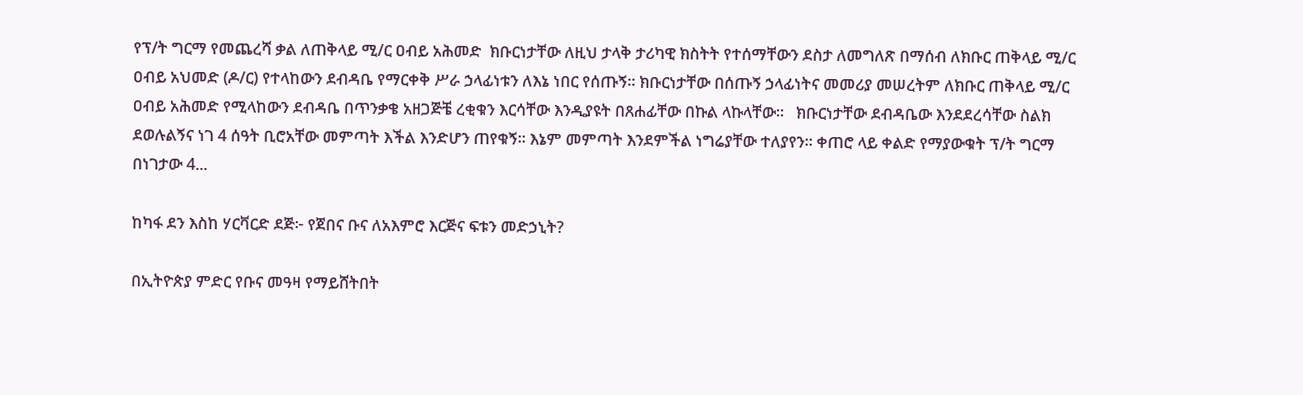የፕ/ት ግርማ የመጨረሻ ቃል ለጠቅላይ ሚ/ር ዐብይ አሕመድ  ክቡርነታቸው ለዚህ ታላቅ ታሪካዊ ክስትት የተሰማቸውን ደስታ ለመግለጽ በማሰብ ለክቡር ጠቅላይ ሚ/ር ዐብይ አህመድ (ዶ/ር) የተላከውን ደብዳቤ የማርቀቅ ሥራ ኃላፊነቱን ለእኔ ነበር የሰጡኝ፡፡ ክቡርነታቸው በሰጡኝ ኃላፊነትና መመሪያ መሠረትም ለክቡር ጠቅላይ ሚ/ር ዐብይ አሕመድ የሚላከውን ደብዳቤ በጥንቃቄ አዘጋጅቼ ረቂቁን እርሳቸው እንዲያዩት በጸሐፊቸው በኩል ላኩላቸው፡፡   ክቡርነታቸው ደብዳቤው እንደደረሳቸው ስልክ ደወሉልኝና ነገ 4 ሰዓት ቢሮአቸው መምጣት እችል እንድሆን ጠየቁኝ፡፡ እኔም መምጣት እንደምችል ነግሬያቸው ተለያየን፡፡ ቀጠሮ ላይ ቀልድ የማያውቁት ፕ/ት ግርማ በነገታው 4...

ከካፋ ደን እስከ ሃርቫርድ ደጅ፦ የጀበና ቡና ለአእምሮ እርጅና ፍቱን መድኃኒት?

በኢትዮጵያ ምድር የቡና መዓዛ የማይሸትበት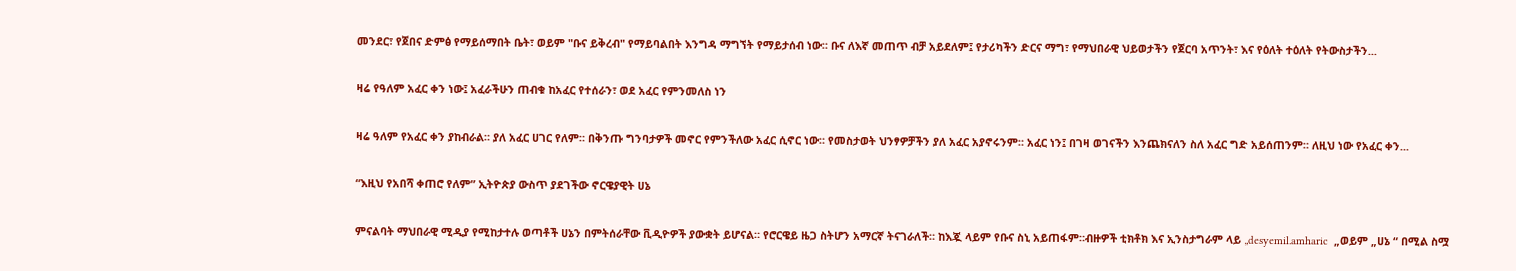መንደር፣ የጀበና ድምፅ የማይሰማበት ቤት፣ ወይም "ቡና ይቅረብ" የማይባልበት እንግዳ ማግኘት የማይታሰብ ነው። ቡና ለእኛ መጠጥ ብቻ አይደለም፤ የታሪካችን ድርና ማግ፣ የማህበራዊ ህይወታችን የጀርባ አጥንት፣ እና የዕለት ተዕለት የትውስታችን...

ዛሬ የዓለም አፈር ቀን ነው፤ አፈራችሁን ጠብቁ ከአፈር የተሰራን፣ ወደ አፈር የምንመለስ ነን

ዛሬ ዓለም የአፈር ቀን ያከብራል። ያለ አፈር ሀገር የለም። በቅንጡ ግንባታዎች መኖር የምንችለው አፈር ሲኖር ነው። የመስታወት ህንፃዎቻችን ያለ አፈር አያኖሩንም። አፈር ነን፤ በገዛ ወገናችን እንጨክናለን ስለ አፈር ግድ አይሰጠንም። ለዚህ ነው የአፈር ቀን...

“እዚህ የአበሻ ቀጠሮ የለም” ኢትዮጵያ ውስጥ ያደገችው ኖርዌያዊት ሀኔ

ምናልባት ማህበራዊ ሚዲያ የሚከታተሉ ወጣቶች ሀኔን በምትሰራቸው ቪዲዮዎች ያውቋት ይሆናል። የሮርዌይ ዜጋ ስትሆን አማርኛ ትናገራለች። ከእጇ ላይም የቡና ስኒ አይጠፋም።ብዙዎች ቲክቶክ እና ኢንስታግራም ላይ „desyemil.amharic  „ወይም „ሀኔ “ በሚል ስሟ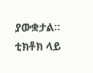ያውቋታል። ቲክቶክ ላይ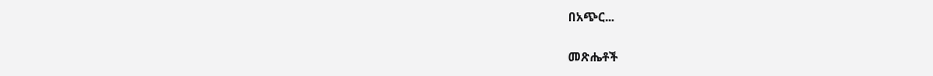በአጭር...

መጽሔቶች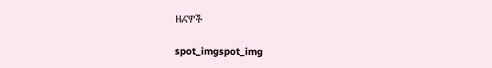ዜናዎች

spot_imgspot_img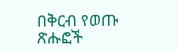በቅርብ የወጡ ጽሑፎች